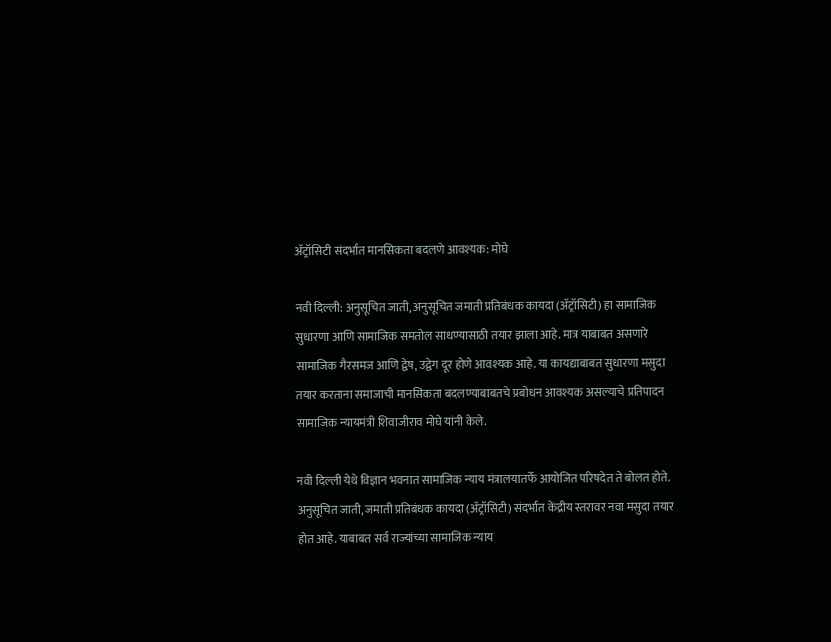अ‍ॅट्रॉसिटी संदर्भात मानसिकता बदलणे आवश्यक: मोघे

नवी दिल्ली: अनुसूचित जाती, अनुसूचित जमाती प्रतिबंधक कायदा (अ‍ॅट्रॉसिटी) हा सामाजिक सुधारणा आणि सामाजिक समतोल साधण्यासाठी तयार झाला आहे. मात्र याबाबत असणारे सामाजिक गैरसमज आणि द्वेष, उद्वेग दूर होणे आवश्यक आहे. या कायद्याबाबत सुधारणा मसुदा तयार करताना समाजाची मानसिकता बदलण्याबाबतचे प्रबोधन आवश्यक असल्याचे प्रतिपादन सामाजिक न्यायमंत्री शिवाजीराव मोघे यांनी केले.

नवी दिल्ली येथे विज्ञान भवनात सामाजिक न्याय मंत्रालयातर्फे आयोजित परिषदेत ते बोलत होते. अनुसूचित जाती, जमाती प्रतिबंधक कायदा (अ‍ॅट्रॉसिटी) संदर्भात केंद्रीय स्तरावर नवा मसुदा तयार होत आहे. याबाबत सर्व राज्यांच्या सामाजिक न्याय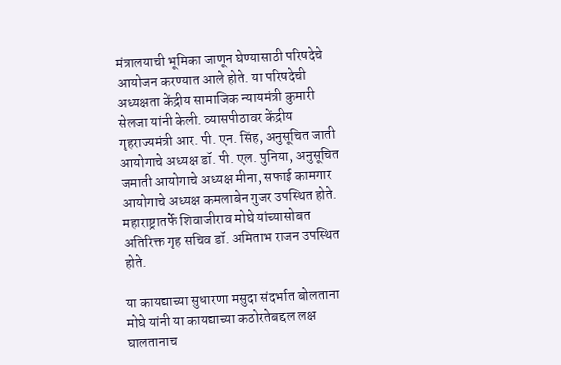मंत्रालयाची भूमिका जाणून घेण्यासाठी परिषदेचे आयोजन करण्यात आले होते. या परिषदेची अध्यक्षता केंद्रीय सामाजिक न्यायमंत्री कुमारी सेलजा यांनी केली. व्यासपीठावर केंद्रीय गृहराज्यमंत्री आर. पी. एन. सिंह, अनुसूचित जाती आयोगाचे अध्यक्ष डॉ. पी. एल. पुनिया, अनुसूचित जमाती आयोगाचे अध्यक्ष मीना, सफाई कामगार आयोगाचे अध्यक्ष कमलाबेन गुजर उपस्थित होते. महाराष्ट्रातर्फे शिवाजीराव मोघे यांच्यासोबत अतिरिक्त गृह सचिव डॉ. अमिताभ राजन उपस्थित होते.

या कायद्याच्या सुधारणा मसुदा संदर्भात बोलताना मोघे यांनी या कायद्याच्या कठोरतेबद्दल लक्ष घालतानाच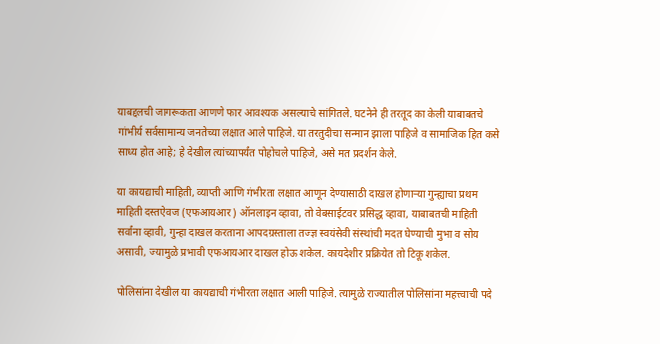याबद्दलची जागरूकता आणणे फार आवश्यक असल्याचे सांगितले. घटनेने ही तरतूद का केली याबाबतचे गांभीर्य सर्वसामान्य जनतेच्या लक्षात आले पाहिजे. या तरतुदीचा सन्मान झाला पाहिजे व सामाजिक हित कसे साध्य होत आहे; हे देखील त्यांच्यापर्यंत पोहोचले पाहिजे, असे मत प्रदर्शन केले.

या कायद्याची माहिती, व्याप्ती आणि गंभीरता लक्षात आणून देण्यासाठी दाखल होणार्‍या गुन्ह्याचा प्रथम माहिती दस्तऐवज (एफआयआर) ऑनलाइन व्हावा, तो वेबसाईटवर प्रसिद्ध व्हावा, याबाबतची माहिती सर्वांना व्हावी, गुन्हा दाखल करताना आपदग्रस्ताला तज्ज्ञ स्वयंसेवी संस्थांची मदत घेण्याची मुभा व सोय असावी, ज्यामुळे प्रभावी एफआयआर दाखल होऊ शकेल. कायदेशीर प्रक्रियेत तो टिकू शकेल.

पोलिसांना देखील या कायद्याची गंभीरता लक्षात आली पाहिजे. त्यामुळे राज्यातील पोलिसांना महत्त्वाची पदे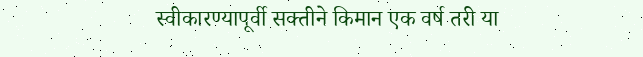स्वीकारण्यापूर्वी सक्तीने किमान एक वर्ष तरी या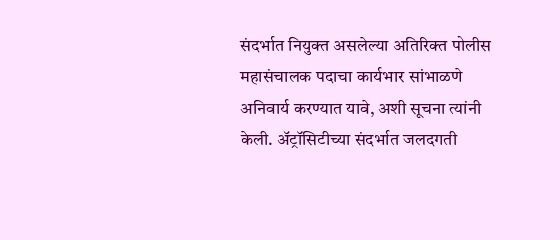संदर्भात नियुक्त असलेल्या अतिरिक्त पोलीस महासंचालक पदाचा कार्यभार सांभाळणे अनिवार्य करण्यात यावे, अशी सूचना त्यांनी केली. अ‍ॅट्रॉसिटीच्या संदर्भात जलदगती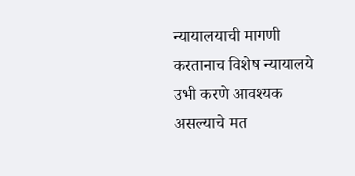न्यायालयाची मागणी करतानाच विशेष न्यायालये उभी करणे आवश्यक असल्याचे मत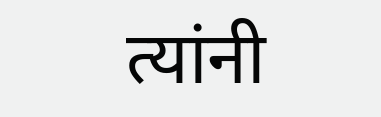त्यांनी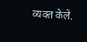व्यक्त केले.